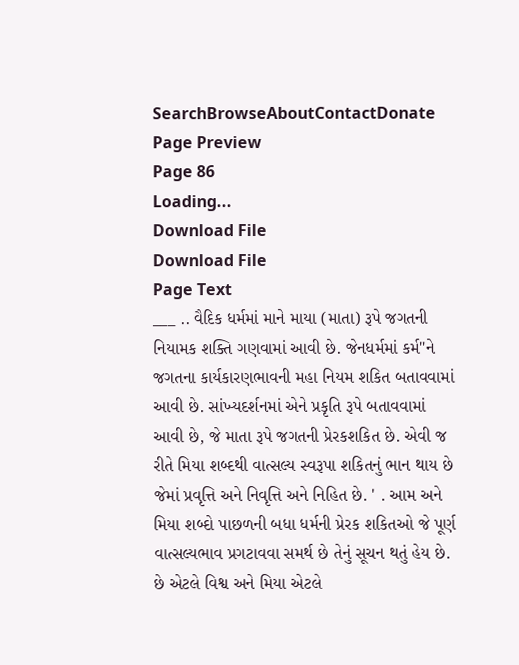SearchBrowseAboutContactDonate
Page Preview
Page 86
Loading...
Download File
Download File
Page Text
___ .. વૈદિક ધર્મમાં માને માયા (માતા) રૂપે જગતની નિયામક શક્તિ ગણવામાં આવી છે. જેનધર્મમાં કર્મ"ને જગતના કાર્યકારણભાવની મહા નિયમ શકિત બતાવવામાં આવી છે. સાંખ્યદર્શનમાં એને પ્રકૃતિ રૂપે બતાવવામાં આવી છે, જે માતા રૂપે જગતની પ્રેરકશકિત છે. એવી જ રીતે મિયા શબ્દથી વાત્સલ્ય સ્વરૂપા શકિતનું ભાન થાય છે જેમાં પ્રવૃત્તિ અને નિવૃત્તિ અને નિહિત છે. ' . આમ અને મિયા શબ્દો પાછળની બધા ધર્મની પ્રેરક શકિતઓ જે પૂર્ણ વાત્સલ્યભાવ પ્રગટાવવા સમર્થ છે તેનું સૂચન થતું હેય છે. છે એટલે વિશ્વ અને મિયા એટલે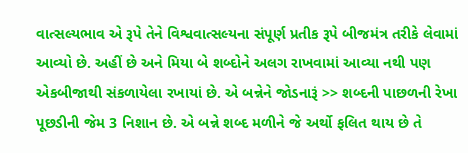વાત્સલ્યભાવ એ રૂપે તેને વિશ્વવાત્સલ્યના સંપૂર્ણ પ્રતીક રૂપે બીજમંત્ર તરીકે લેવામાં આવ્યો છે. અહીં છે અને મિયા બે શબ્દોને અલગ રાખવામાં આવ્યા નથી પણ એકબીજાથી સંકળાયેલા રખાયાં છે. એ બન્નેને જોડનારૂં >> શબ્દની પાછળની રેખા પૂછડીની જેમ 3 નિશાન છે. એ બન્ને શબ્દ મળીને જે અર્થો ફલિત થાય છે તે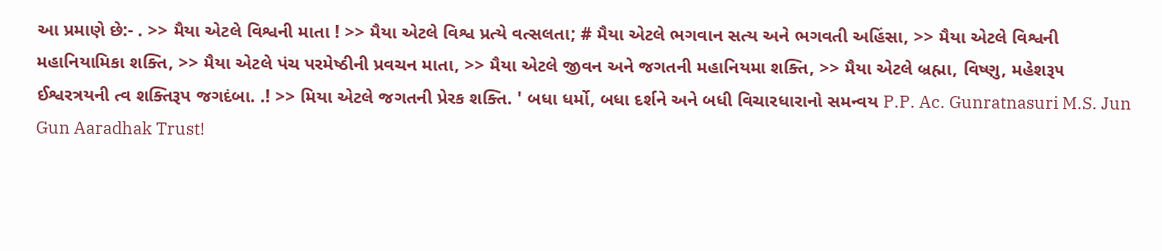આ પ્રમાણે છે:- . >> મૈયા એટલે વિશ્વની માતા ! >> મૈયા એટલે વિશ્વ પ્રત્યે વત્સલતા; # મૈયા એટલે ભગવાન સત્ય અને ભગવતી અહિંસા, >> મૈયા એટલે વિશ્વની મહાનિયામિકા શક્તિ, >> મૈયા એટલે પંચ પરમેષ્ઠીની પ્રવચન માતા, >> મૈયા એટલે જીવન અને જગતની મહાનિયમા શક્તિ, >> મૈયા એટલે બ્રહ્મા, વિષ્ણુ, મહેશરૂ૫ ઈશ્વરત્રયની ત્વ શક્તિરૂપ જગદંબા. .! >> મિયા એટલે જગતની પ્રેરક શક્તિ. ' બધા ધર્મો, બધા દર્શને અને બધી વિચારધારાનો સમન્વય P.P. Ac. Gunratnasuri M.S. Jun Gun Aaradhak Trust!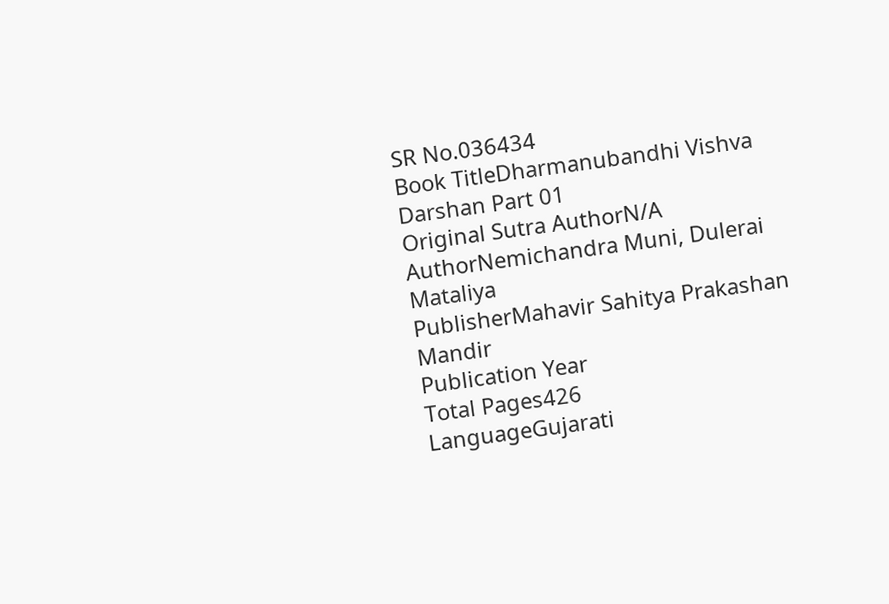SR No.036434
Book TitleDharmanubandhi Vishva Darshan Part 01
Original Sutra AuthorN/A
AuthorNemichandra Muni, Dulerai Mataliya
PublisherMahavir Sahitya Prakashan Mandir
Publication Year
Total Pages426
LanguageGujarati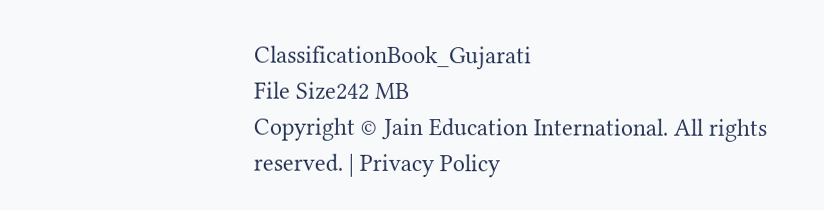ClassificationBook_Gujarati
File Size242 MB
Copyright © Jain Education International. All rights reserved. | Privacy Policy